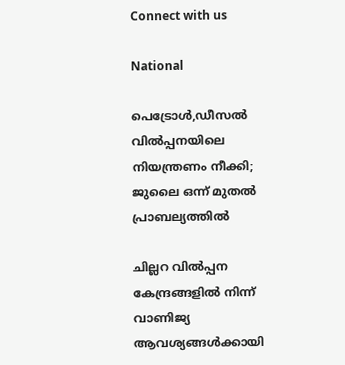Connect with us

National

പെട്രോള്‍,ഡീസല്‍ വില്‍പ്പനയിലെ നിയന്ത്രണം നീക്കി; ജുലൈ ഒന്ന് മുതല്‍ പ്രാബല്യത്തില്‍

ചില്ലറ വില്‍പ്പന കേന്ദ്രങ്ങളില്‍ നിന്ന് വാണിജ്യ ആവശ്യങ്ങള്‍ക്കായി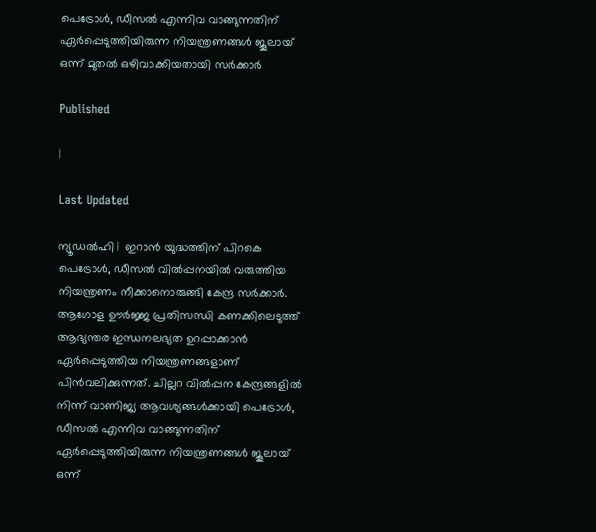പെട്രോള്‍, ഡീസല്‍ എന്നിവ വാങ്ങുന്നതിന് ഏര്‍പ്പെടുത്തിയിരുന്ന നിയന്ത്രണങ്ങള്‍ ജൂലായ് ഒന്ന് മുതല്‍ ഒഴിവാക്കിയതായി സര്‍ക്കാര്‍

Published

|

Last Updated

ന്യൂഡല്‍ഹി |  ഇറാന്‍ യുദ്ധത്തിന് പിറകെ പെട്രോള്‍, ഡീസല്‍ വില്‍പ്പനയില്‍ വരുത്തിയ നിയന്ത്രണം നീക്കാനൊരുങ്ങി കേന്ദ്ര സര്‍ക്കാര്‍. ആഗോള ഊര്‍ജ്ജ പ്രതിസന്ധി കണക്കിലെടുത്ത് ആഭ്യന്തര ഇന്ധനലഭ്യത ഉറപ്പാക്കാന്‍ ഏര്‍പ്പെടുത്തിയ നിയന്ത്രണങ്ങളാണ് പിന്‍വലിക്കുന്നത്. ചില്ലറ വില്‍പ്പന കേന്ദ്രങ്ങളില്‍ നിന്ന് വാണിജ്യ ആവശ്യങ്ങള്‍ക്കായി പെട്രോള്‍, ഡീസല്‍ എന്നിവ വാങ്ങുന്നതിന് ഏര്‍പ്പെടുത്തിയിരുന്ന നിയന്ത്രണങ്ങള്‍ ജൂലായ് ഒന്ന്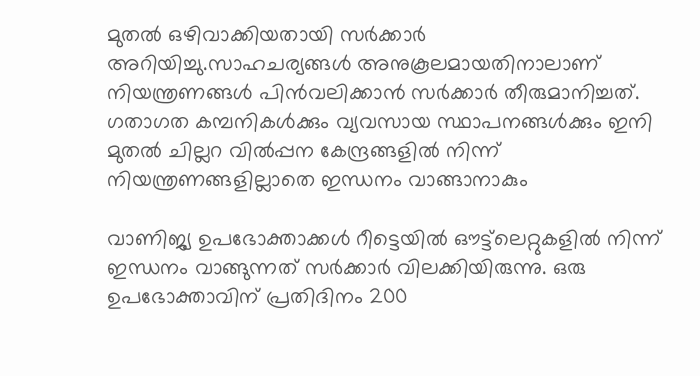മുതല്‍ ഒഴിവാക്കിയതായി സര്‍ക്കാര്‍ അറിയിച്ചു.സാഹചര്യങ്ങള്‍ അനുകൂലമായതിനാലാണ് നിയന്ത്രണങ്ങള്‍ പിന്‍വലിക്കാന്‍ സര്‍ക്കാര്‍ തീരുമാനിച്ചത്. ഗതാഗത കമ്പനികള്‍ക്കും വ്യവസായ സ്ഥാപനങ്ങള്‍ക്കും ഇനി മുതല്‍ ചില്ലറ വില്‍പ്പന കേന്ദ്രങ്ങളില്‍ നിന്ന് നിയന്ത്രണങ്ങളില്ലാതെ ഇന്ധനം വാങ്ങാനാകും

വാണിജ്യ ഉപഭോക്താക്കള്‍ റീട്ടെയില്‍ ഔട്ട്‌ലെറ്റുകളില്‍ നിന്ന് ഇന്ധനം വാങ്ങുന്നത് സര്‍ക്കാര്‍ വിലക്കിയിരുന്നു. ഒരു ഉപഭോക്താവിന് പ്രതിദിനം 200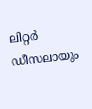ലിറ്റര്‍ ഡീസലായും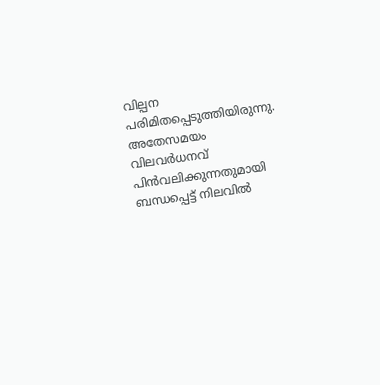വില്പന പരിമിതപ്പെടുത്തിയിരുന്നു. അതേസമയം വിലവര്‍ധനവ് പിന്‍വലിക്കുന്നതുമായി ബന്ധപ്പെട്ട് നിലവില്‍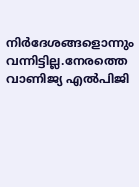നിര്‍ദേശങ്ങളൊന്നും വന്നിട്ടില്ല.നേരത്തെ വാണിജ്യ എല്‍പിജി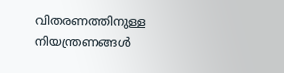വിതരണത്തിനുള്ള നിയന്ത്രണങ്ങള്‍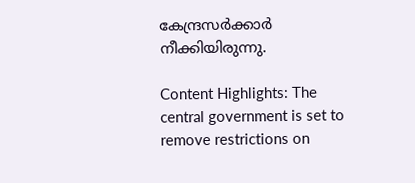കേന്ദ്രസര്‍ക്കാര്‍ നീക്കിയിരുന്നു.

Content Highlights: The central government is set to remove restrictions on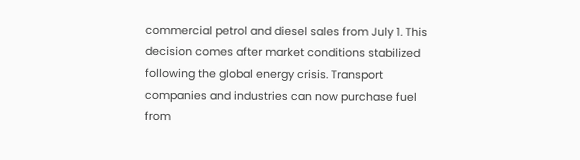commercial petrol and diesel sales from July 1. This decision comes after market conditions stabilized following the global energy crisis. Transport companies and industries can now purchase fuel from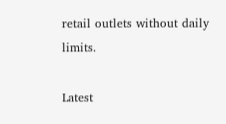retail outlets without daily limits.

Latest